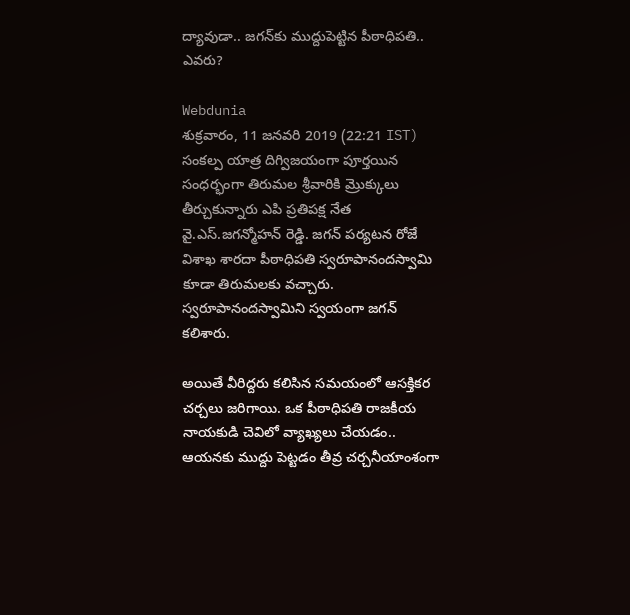ద్యావుడా.. జగన్‌కు ముద్దుపెట్టిన పీఠాధిపతి.. ఎవరు?

Webdunia
శుక్రవారం, 11 జనవరి 2019 (22:21 IST)
సంకల్ప యాత్ర దిగ్విజయంగా పూర్తయిన సంధర్భంగా తిరుమల శ్రీవారికి మ్రొక్కులు తీర్చుకున్నారు ఎపి ప్రతిపక్ష నేత వై.ఎస్.జగన్మోహన్ రెడ్డి. జగన్ పర్యటన రోజే విశాఖ శారదా పీఠాధిపతి స్వరూపానందస్వామి కూడా తిరుమలకు వచ్చారు. స్వరూపానందస్వామిని స్వయంగా జగన్ కలిశారు.

అయితే వీరిద్దరు కలిసిన సమయంలో ఆసక్తికర చర్చలు జరిగాయి. ఒక పీఠాధిపతి రాజకీయ నాయకుడి చెవిలో వ్యాఖ్యలు చేయడం.. ఆయనకు ముద్దు పెట్టడం తీవ్ర చర్చనీయాంశంగా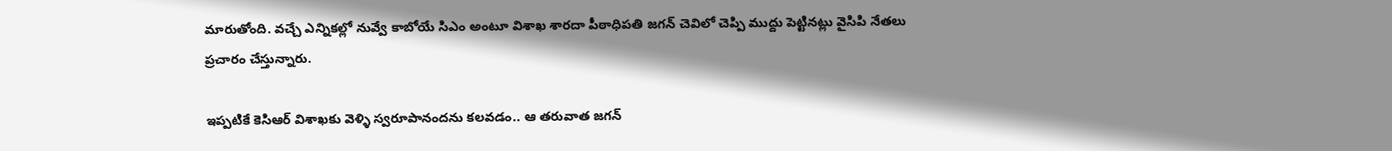మారుతోంది. వచ్చే ఎన్నికల్లో నువ్వే కాబోయే సిఎం అంటూ విశాఖ శారదా పీఠాధిపతి జగన్ చెవిలో చెప్పి ముద్దు పెట్టినట్లు వైసిపి నేతలు ప్రచారం చేస్తున్నారు.

ఇప్పటికే కెసిఆర్ విశాఖకు వెళ్ళి స్వరూపానందను కలవడం.. ఆ తరువాత జగన్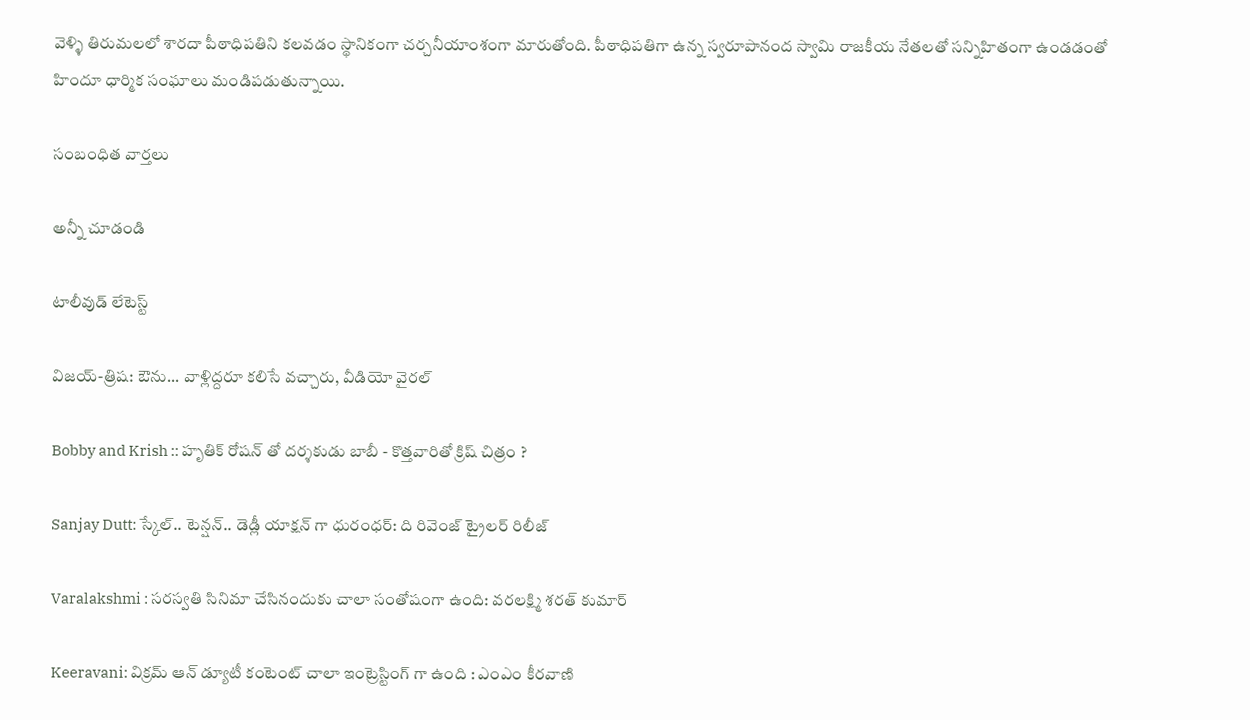వెళ్ళి తిరుమలలో శారదా పీఠాధిపతిని కలవడం స్థానికంగా చర్చనీయాంశంగా మారుతోంది. పీఠాధిపతిగా ఉన్న స్వరూపానంద స్వామి రాజకీయ నేతలతో సన్నిహితంగా ఉండడంతో హిందూ ధార్మిక సంఘాలు మండిపడుతున్నాయి.

సంబంధిత వార్తలు

అన్నీ చూడండి

టాలీవుడ్ లేటెస్ట్

విజయ్-త్రిష: ఔను... వాళ్లిద్దరూ కలిసే వచ్చారు, వీడియో వైరల్

Bobby and Krish :: హృతిక్ రోషన్ తో దర్శకుడు బాబీ - కొత్తవారితో క్రిష్ చిత్రం ?

Sanjay Dutt: స్కేల్.. టెన్షన్.. డెడ్లీ యాక్షన్ గా ధురంధర్: ది రివెంజ్ ట్రైలర్ రిలీజ్

Varalakshmi : సరస్వతి సినిమా చేసినందుకు చాలా సంతోషంగా ఉంది: వరలక్ష్మి శరత్ కుమార్

Keeravani: విక్రమ్ ఆన్ డ్యూటీ కంటెంట్ చాలా ఇంట్రెస్టింగ్ గా ఉంది : ఎంఎం కీరవాణి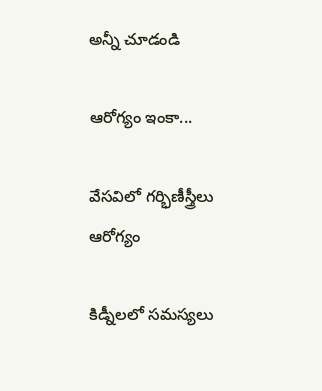అన్నీ చూడండి

ఆరోగ్యం ఇంకా...

వేసవిలో గర్భిణీస్త్రీలు ఆరోగ్యం

కిడ్నీలలో సమస్యలు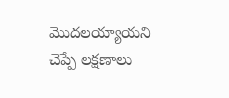మొదలయ్యాయని చెప్పే లక్షణాలు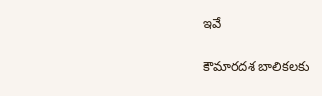ఇవే

కౌమారదశ బాలికలకు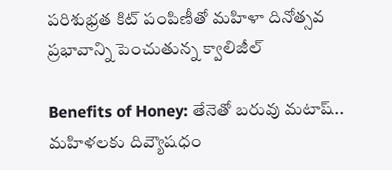పరిశుభ్రత కిట్ పంపిణీతో మహిళా దినోత్సవ ప్రభావాన్ని పెంచుతున్న క్వాలిజీల్

Benefits of Honey: తేనెతో బరువు మటాష్.. మహిళలకు దివ్యౌషధం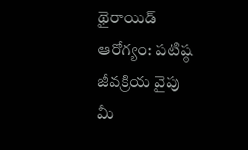థైరాయిడ్ ఆరోగ్యం: పటిష్ఠ జీవక్రియ వైపు మీ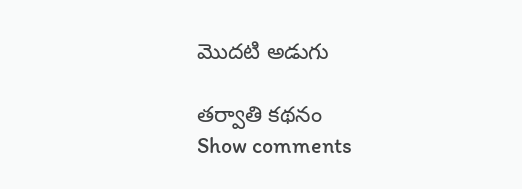మొదటి అడుగు

తర్వాతి కథనం
Show comments